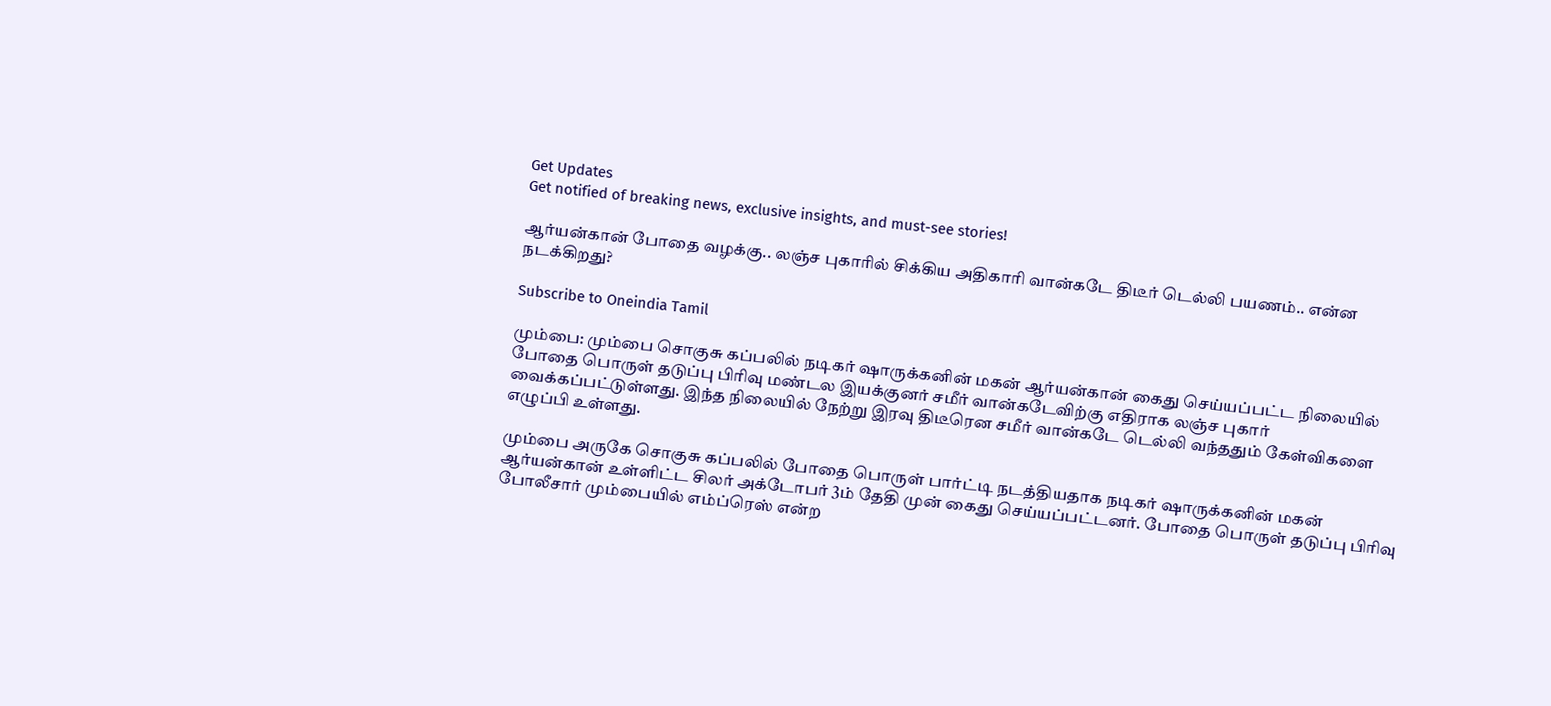Get Updates
Get notified of breaking news, exclusive insights, and must-see stories!

ஆர்யன்கான் போதை வழக்கு.. லஞ்ச புகாரில் சிக்கிய அதிகாரி வான்கடே திடீர் டெல்லி பயணம்.. என்ன நடக்கிறது?

Subscribe to Oneindia Tamil

மும்பை: மும்பை சொகுசு கப்பலில் நடிகர் ஷாருக்கனின் மகன் ஆர்யன்கான் கைது செய்யப்பட்ட நிலையில் போதை பொருள் தடுப்பு பிரிவு மண்டல இயக்குனர் சமீர் வான்கடேவிற்கு எதிராக லஞ்ச புகார் வைக்கப்பட்டுள்ளது. இந்த நிலையில் நேற்று இரவு திடீரென சமீர் வான்கடே டெல்லி வந்ததும் கேள்விகளை எழுப்பி உள்ளது.

மும்பை அருகே சொகுசு கப்பலில் போதை பொருள் பார்ட்டி நடத்தியதாக நடிகர் ஷாருக்கனின் மகன் ஆர்யன்கான் உள்ளிட்ட சிலர் அக்டோபர் 3ம் தேதி முன் கைது செய்யப்பட்டனர். போதை பொருள் தடுப்பு பிரிவு போலீசார் மும்பையில் எம்ப்ரெஸ் என்ற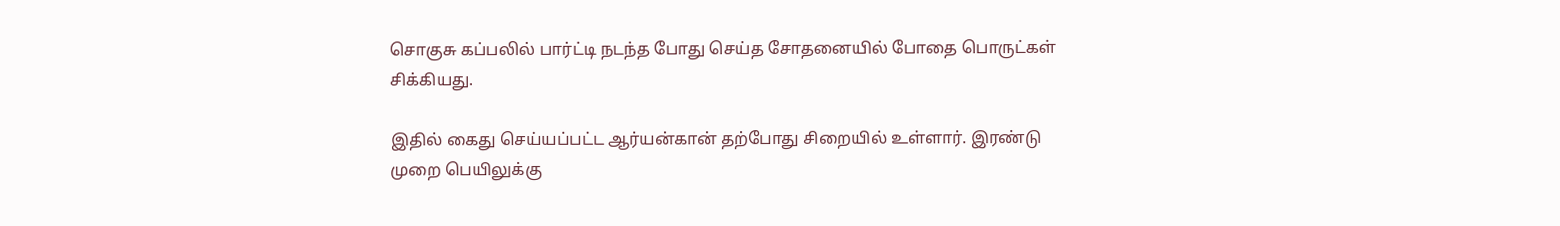சொகுசு கப்பலில் பார்ட்டி நடந்த போது செய்த சோதனையில் போதை பொருட்கள் சிக்கியது.

இதில் கைது செய்யப்பட்ட ஆர்யன்கான் தற்போது சிறையில் உள்ளார். இரண்டு முறை பெயிலுக்கு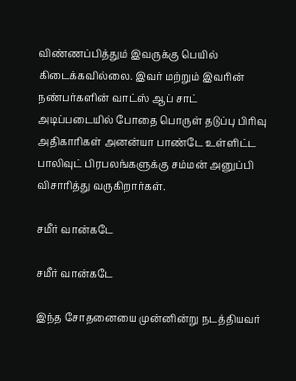விண்ணப்பித்தும் இவருக்கு பெயில் கிடைக்கவில்லை. இவர் மற்றும் இவரின் நண்பர்களின் வாட்ஸ் ஆப் சாட் அடிப்படையில் போதை பொருள் தடுப்பு பிரிவு அதிகாரிகள் அனன்யா பாண்டே உள்ளிட்ட பாலிவுட் பிரபலங்களுக்கு சம்மன் அனுப்பி விசாரித்து வருகிறார்கள்.

சமீர் வான்கடே

சமீர் வான்கடே

இந்த சோதனையை முன்னின்று நடத்தியவர்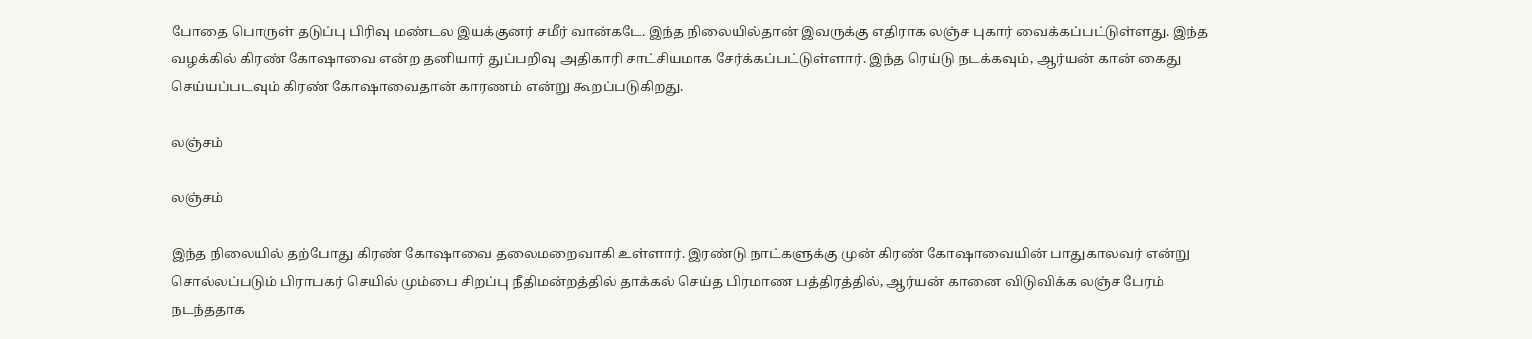போதை பொருள் தடுப்பு பிரிவு மண்டல இயக்குனர் சமீர் வான்கடே. இந்த நிலையில்தான் இவருக்கு எதிராக லஞ்ச புகார் வைக்கப்பட்டுள்ளது. இந்த வழக்கில் கிரண் கோஷாவை என்ற தனியார் துப்பறிவு அதிகாரி சாட்சியமாக சேர்க்கப்பட்டுள்ளார். இந்த ரெய்டு நடக்கவும், ஆர்யன் கான் கைது செய்யப்படவும் கிரண் கோஷாவைதான் காரணம் என்று கூறப்படுகிறது.

லஞ்சம்

லஞ்சம்

இந்த நிலையில் தற்போது கிரண் கோஷாவை தலைமறைவாகி உள்ளார். இரண்டு நாட்களுக்கு முன் கிரண் கோஷாவையின் பாதுகாலவர் என்று சொல்லப்படும் பிராபகர் செயில் மும்பை சிறப்பு நீதிமன்றத்தில் தாக்கல் செய்த பிரமாண பத்திரத்தில், ஆர்யன் கானை விடுவிக்க லஞ்ச பேரம் நடந்ததாக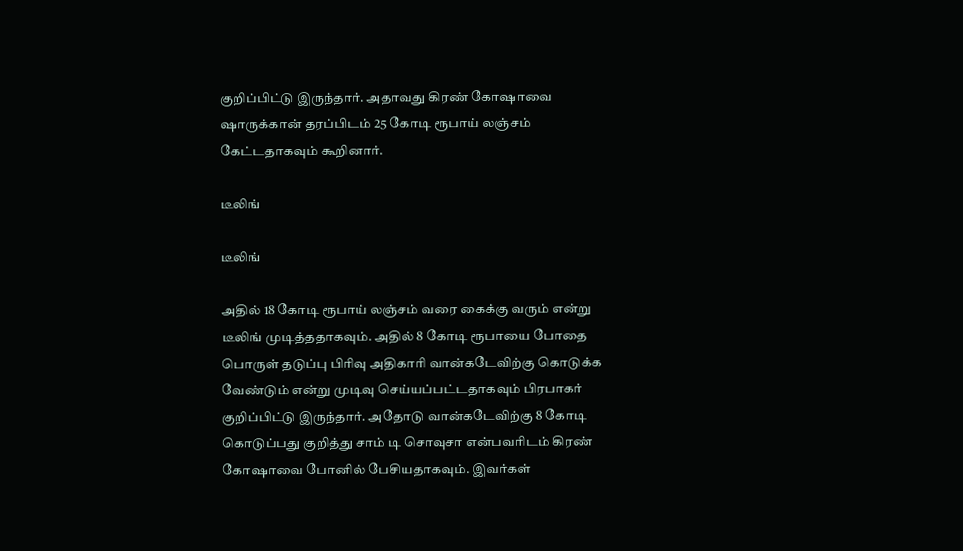குறிப்பிட்டு இருந்தார். அதாவது கிரண் கோஷாவை ஷாருக்கான் தரப்பிடம் 25 கோடி ரூபாய் லஞ்சம் கேட்டதாகவும் கூறினார்.

டீலிங்

டீலிங்

அதில் 18 கோடி ரூபாய் லஞ்சம் வரை கைக்கு வரும் என்று டீலிங் முடித்ததாகவும். அதில் 8 கோடி ரூபாயை போதை பொருள் தடுப்பு பிரிவு அதிகாரி வான்கடேவிற்கு கொடுக்க வேண்டும் என்று முடிவு செய்யப்பட்டதாகவும் பிரபாகர் குறிப்பிட்டு இருந்தார். அதோடு வான்கடேவிற்கு 8 கோடி கொடுப்பது குறித்து சாம் டி சொவுசா என்பவரிடம் கிரண் கோஷாவை போனில் பேசியதாகவும். இவர்கள்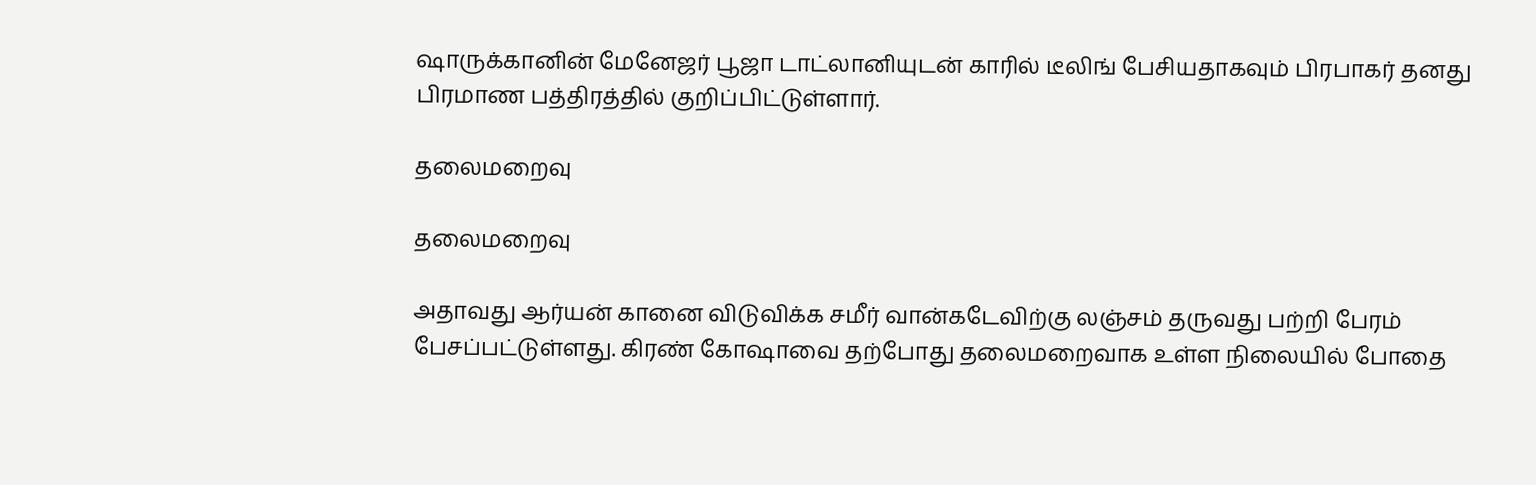ஷாருக்கானின் மேனேஜர் பூஜா டாட்லானியுடன் காரில் டீலிங் பேசியதாகவும் பிரபாகர் தனது பிரமாண பத்திரத்தில் குறிப்பிட்டுள்ளார்.

தலைமறைவு

தலைமறைவு

அதாவது ஆர்யன் கானை விடுவிக்க சமீர் வான்கடேவிற்கு லஞ்சம் தருவது பற்றி பேரம் பேசப்பட்டுள்ளது. கிரண் கோஷாவை தற்போது தலைமறைவாக உள்ள நிலையில் போதை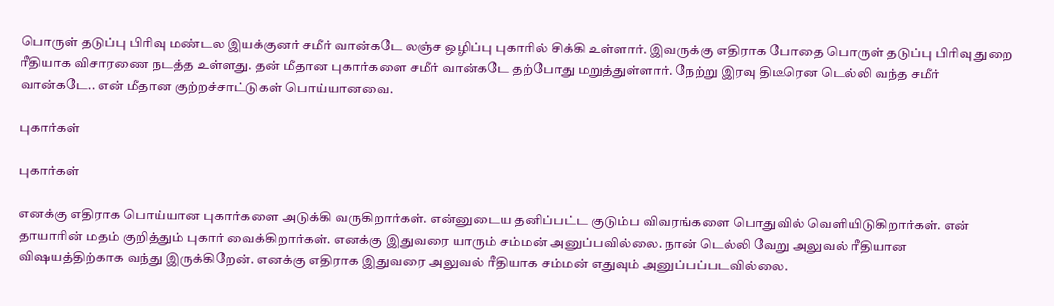பொருள் தடுப்பு பிரிவு மண்டல இயக்குனர் சமீர் வான்கடே லஞ்ச ஒழிப்பு புகாரில் சிக்கி உள்ளார். இவருக்கு எதிராக போதை பொருள் தடுப்பு பிரிவு துறை ரீதியாக விசாரணை நடத்த உள்ளது. தன் மீதான புகார்களை சமீர் வான்கடே தற்போது மறுத்துள்ளார். நேற்று இரவு திடீரென டெல்லி வந்த சமீர் வான்கடே.. என் மீதான குற்றச்சாட்டுகள் பொய்யானவை.

புகார்கள்

புகார்கள்

எனக்கு எதிராக பொய்யான புகார்களை அடுக்கி வருகிறார்கள். என்னுடைய தனிப்பட்ட குடும்ப விவரங்களை பொதுவில் வெளியிடுகிறார்கள். என் தாயாரின் மதம் குறித்தும் புகார் வைக்கிறார்கள். எனக்கு இதுவரை யாரும் சம்மன் அனுப்பவில்லை. நான் டெல்லி வேறு அலுவல் ரீதியான விஷயத்திற்காக வந்து இருக்கிறேன். எனக்கு எதிராக இதுவரை அலுவல் ரீதியாக சம்மன் எதுவும் அனுப்பப்படவில்லை.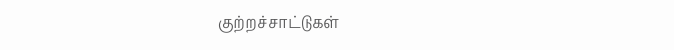குற்றச்சாட்டுகள்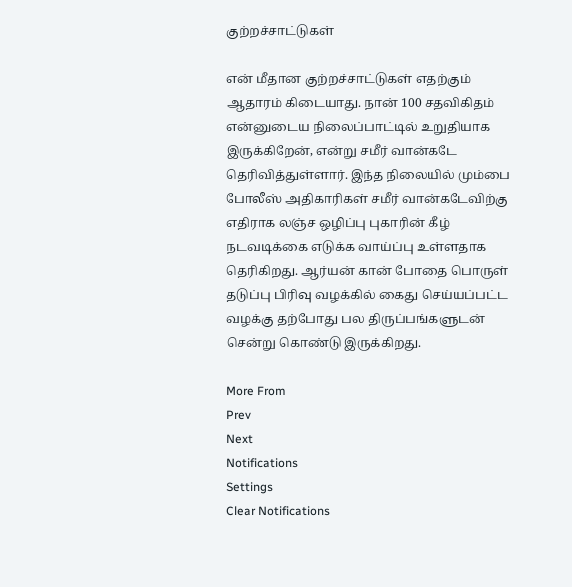குற்றச்சாட்டுகள்

என் மீதான குற்றச்சாட்டுகள் எதற்கும் ஆதாரம் கிடையாது. நான் 100 சதவிகிதம் என்னுடைய நிலைப்பாட்டில் உறுதியாக இருக்கிறேன், என்று சமீர் வான்கடே தெரிவித்துள்ளார். இந்த நிலையில் மும்பை போலீஸ் அதிகாரிகள் சமீர் வான்கடேவிற்கு எதிராக லஞ்ச ஒழிப்பு புகாரின் கீழ் நடவடிக்கை எடுக்க வாய்ப்பு உள்ளதாக தெரிகிறது. ஆர்யன் கான் போதை பொருள் தடுப்பு பிரிவு வழக்கில் கைது செய்யப்பட்ட வழக்கு தற்போது பல திருப்பங்களுடன் சென்று கொண்டு இருக்கிறது.

More From
Prev
Next
Notifications
Settings
Clear Notifications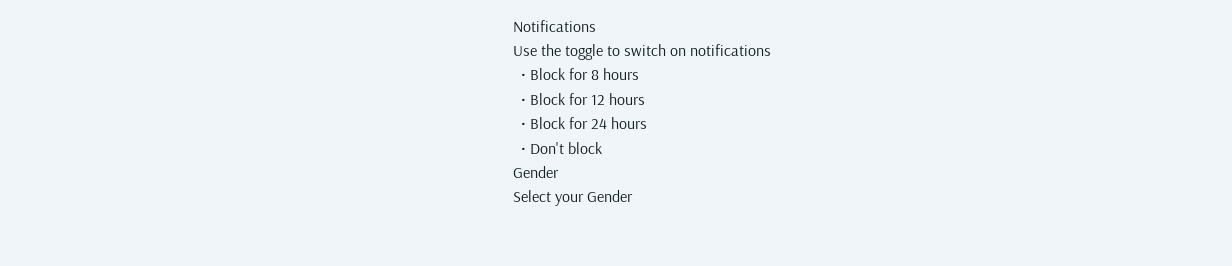Notifications
Use the toggle to switch on notifications
  • Block for 8 hours
  • Block for 12 hours
  • Block for 24 hours
  • Don't block
Gender
Select your Gender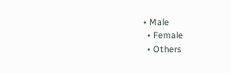• Male
  • Female
  • Others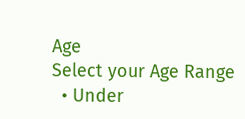Age
Select your Age Range
  • Under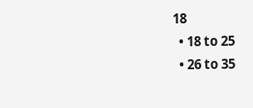18
  • 18 to 25
  • 26 to 35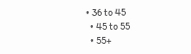• 36 to 45
  • 45 to 55
  • 55+